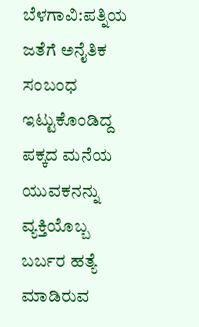ಬೆಳಗಾವಿ:ಪತ್ನಿಯ ಜತೆಗೆ ಅನೈತಿಕ ಸಂಬಂಧ ಇಟ್ಟುಕೊಂಡಿದ್ದ ಪಕ್ಕದ ಮನೆಯ ಯುವಕನನ್ನು ವ್ಯಕ್ತಿಯೊಬ್ಬ ಬರ್ಬರ ಹತ್ಯೆ ಮಾಡಿರುವ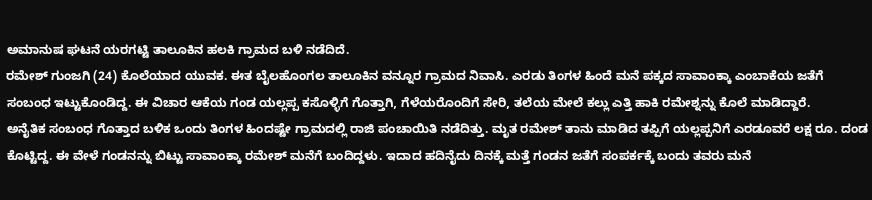ಅಮಾನುಷ ಘಟನೆ ಯರಗಟ್ಟಿ ತಾಲೂಕಿನ ಹಲಕಿ ಗ್ರಾಮದ ಬಳಿ ನಡೆದಿದೆ.
ರಮೇಶ್ ಗುಂಜಗಿ (24) ಕೊಲೆಯಾದ ಯುವಕ. ಈತ ಬೈಲಹೊಂಗಲ ತಾಲೂಕಿನ ವನ್ನೂರ ಗ್ರಾಮದ ನಿವಾಸಿ. ಎರಡು ತಿಂಗಳ ಹಿಂದೆ ಮನೆ ಪಕ್ಕದ ಸಾವಾಂಕ್ಕಾ ಎಂಬಾಕೆಯ ಜತೆಗೆ ಸಂಬಂಧ ಇಟ್ಟುಕೊಂಡಿದ್ದ. ಈ ವಿಚಾರ ಆಕೆಯ ಗಂಡ ಯಲ್ಲಪ್ಪ ಕಸೊಳ್ಳಿಗೆ ಗೊತ್ತಾಗಿ, ಗೆಳೆಯರೊಂದಿಗೆ ಸೇರಿ, ತಲೆಯ ಮೇಲೆ ಕಲ್ಲು ಎತ್ತಿ ಹಾಕಿ ರಮೇಶ್ನನ್ನು ಕೊಲೆ ಮಾಡಿದ್ದಾರೆ.
ಅನೈತಿಕ ಸಂಬಂಧ ಗೊತ್ತಾದ ಬಳಿಕ ಒಂದು ತಿಂಗಳ ಹಿಂದಷ್ಟೇ ಗ್ರಾಮದಲ್ಲಿ ರಾಜಿ ಪಂಚಾಯಿತಿ ನಡೆದಿತ್ತು. ಮೃತ ರಮೇಶ್ ತಾನು ಮಾಡಿದ ತಪ್ಪಿಗೆ ಯಲ್ಲಪ್ಪನಿಗೆ ಎರಡೂವರೆ ಲಕ್ಷ ರೂ. ದಂಡ ಕೊಟ್ಟಿದ್ದ. ಈ ವೇಳೆ ಗಂಡನನ್ನು ಬಿಟ್ಟು ಸಾವಾಂಕ್ಕಾ ರಮೇಶ್ ಮನೆಗೆ ಬಂದಿದ್ದಳು. ಇದಾದ ಹದಿನೈದು ದಿನಕ್ಕೆ ಮತ್ತೆ ಗಂಡನ ಜತೆಗೆ ಸಂಪರ್ಕಕ್ಕೆ ಬಂದು ತವರು ಮನೆ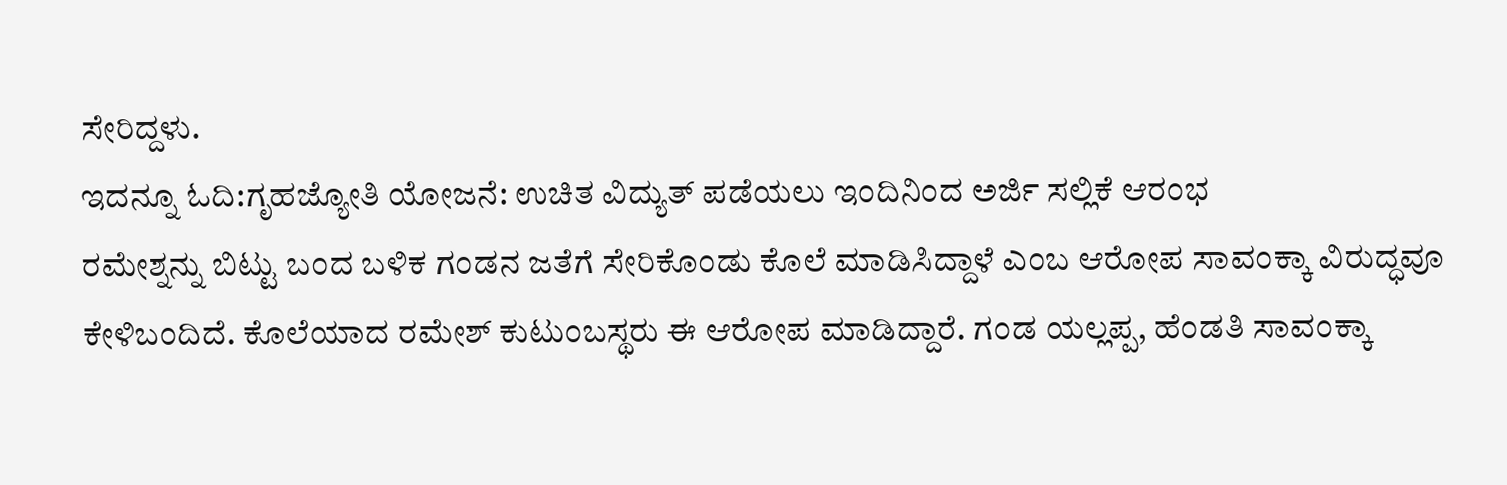ಸೇರಿದ್ದಳು.
ಇದನ್ನೂ ಓದಿ:ಗೃಹಜ್ಯೋತಿ ಯೋಜನೆ: ಉಚಿತ ವಿದ್ಯುತ್ ಪಡೆಯಲು ಇಂದಿನಿಂದ ಅರ್ಜಿ ಸಲ್ಲಿಕೆ ಆರಂಭ
ರಮೇಶ್ನನ್ನು ಬಿಟ್ಟು ಬಂದ ಬಳಿಕ ಗಂಡನ ಜತೆಗೆ ಸೇರಿಕೊಂಡು ಕೊಲೆ ಮಾಡಿಸಿದ್ದಾಳೆ ಎಂಬ ಆರೋಪ ಸಾವಂಕ್ಕಾ ವಿರುದ್ಧವೂ ಕೇಳಿಬಂದಿದೆ. ಕೊಲೆಯಾದ ರಮೇಶ್ ಕುಟುಂಬಸ್ಥರು ಈ ಆರೋಪ ಮಾಡಿದ್ದಾರೆ. ಗಂಡ ಯಲ್ಲಪ್ಪ, ಹೆಂಡತಿ ಸಾವಂಕ್ಕಾ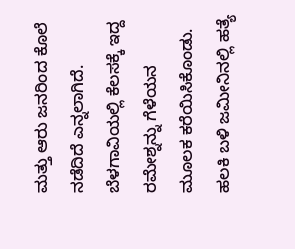ಮತ್ತು ಆರು ಜನರಿಂದ ಕೊಲೆ ನಡೆದಿದೆ ಎನ್ನಲಾಗಿದೆ. ಬೆಳಗಾವಿಯಲ್ಲಿ ಕೆಲಸಕ್ಕೆ ಇದ್ದ ರಮೇಶ್ನನ್ನು ಗೆಳೆಯನ ಮೂಲಕ ಕರೆಯಿಸಿಕೊಂಡು. ಹಲಕಿ ಬಳಿ ಜಮೀನಿನಲ್ಲಿ ಹತ್ಯೆ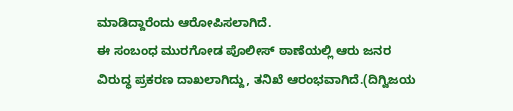ಮಾಡಿದ್ದಾರೆಂದು ಆರೋಪಿಸಲಾಗಿದೆ.
ಈ ಸಂಬಂಧ ಮುರಗೋಡ ಪೊಲೀಸ್ ಠಾಣೆಯಲ್ಲಿ ಆರು ಜನರ ವಿರುದ್ಧ ಪ್ರಕರಣ ದಾಖಲಾಗಿದ್ದು, ತನಿಖೆ ಆರಂಭವಾಗಿದೆ.(ದಿಗ್ವಿಜಯ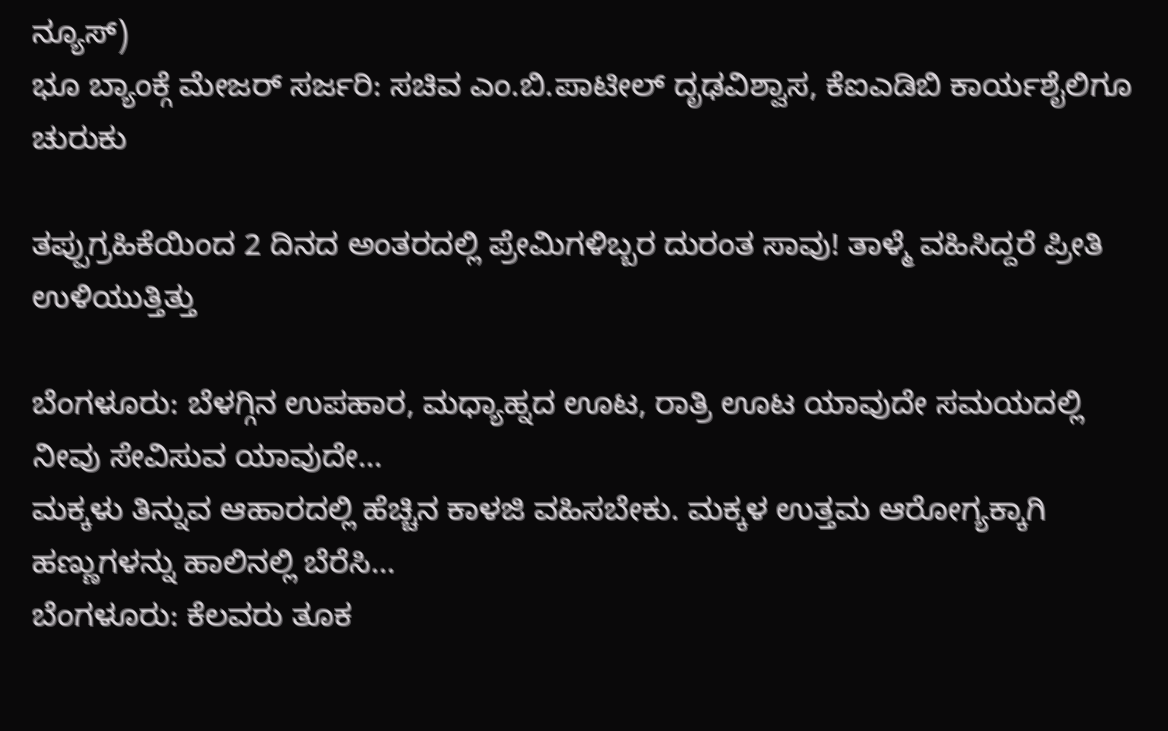ನ್ಯೂಸ್)
ಭೂ ಬ್ಯಾಂಕ್ಗೆ ಮೇಜರ್ ಸರ್ಜರಿ: ಸಚಿವ ಎಂ.ಬಿ.ಪಾಟೀಲ್ ದೃಢವಿಶ್ವಾಸ, ಕೆಐಎಡಿಬಿ ಕಾರ್ಯಶೈಲಿಗೂ ಚುರುಕು

ತಪ್ಪುಗ್ರಹಿಕೆಯಿಂದ 2 ದಿನದ ಅಂತರದಲ್ಲಿ ಪ್ರೇಮಿಗಳಿಬ್ಬರ ದುರಂತ ಸಾವು! ತಾಳ್ಮೆ ವಹಿಸಿದ್ದರೆ ಪ್ರೀತಿ ಉಳಿಯುತ್ತಿತ್ತು

ಬೆಂಗಳೂರು: ಬೆಳಗ್ಗಿನ ಉಪಹಾರ, ಮಧ್ಯಾಹ್ನದ ಊಟ, ರಾತ್ರಿ ಊಟ ಯಾವುದೇ ಸಮಯದಲ್ಲಿ ನೀವು ಸೇವಿಸುವ ಯಾವುದೇ…
ಮಕ್ಕಳು ತಿನ್ನುವ ಆಹಾರದಲ್ಲಿ ಹೆಚ್ಚಿನ ಕಾಳಜಿ ವಹಿಸಬೇಕು. ಮಕ್ಕಳ ಉತ್ತಮ ಆರೋಗ್ಯಕ್ಕಾಗಿ ಹಣ್ಣುಗಳನ್ನು ಹಾಲಿನಲ್ಲಿ ಬೆರೆಸಿ…
ಬೆಂಗಳೂರು: ಕೆಲವರು ತೂಕ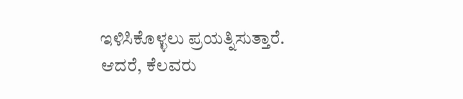ಇಳಿಸಿಕೊಳ್ಳಲು ಪ್ರಯತ್ನಿಸುತ್ತಾರೆ. ಆದರೆ, ಕೆಲವರು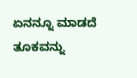ಏನನ್ನೂ ಮಾಡದೆ ತೂಕವನ್ನು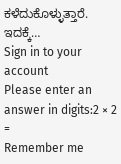ಕಳೆದುಕೊಳ್ಳುತ್ತಾರೆ. ಇದಕ್ಕೆ…
Sign in to your account
Please enter an answer in digits:2 × 2 =
Remember me